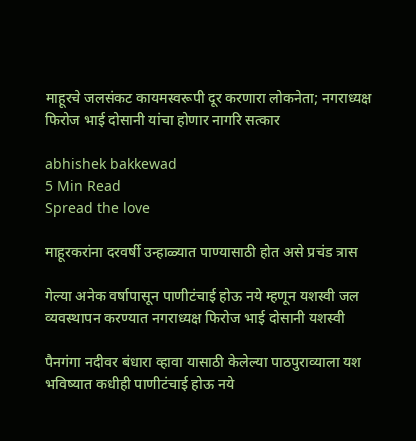माहूरचे जलसंकट कायमस्वरूपी दूर करणारा लोकनेता; नगराध्यक्ष फिरोज भाई दोसानी यांचा होणार नागरि सत्कार

abhishek bakkewad
5 Min Read
Spread the love

माहूरकरांना दरवर्षी उन्हाळ्यात पाण्यासाठी होत असे प्रचंड त्रास

गेल्या अनेक वर्षापासून पाणीटंचाई होऊ नये म्हणून यशस्वी जल व्यवस्थापन करण्यात नगराध्यक्ष फिरोज भाई दोसानी यशस्वी

पैनगंगा नदीवर बंधारा व्हावा यासाठी केलेल्या पाठपुराव्याला यश भविष्यात कधीही पाणीटंचाई होऊ नये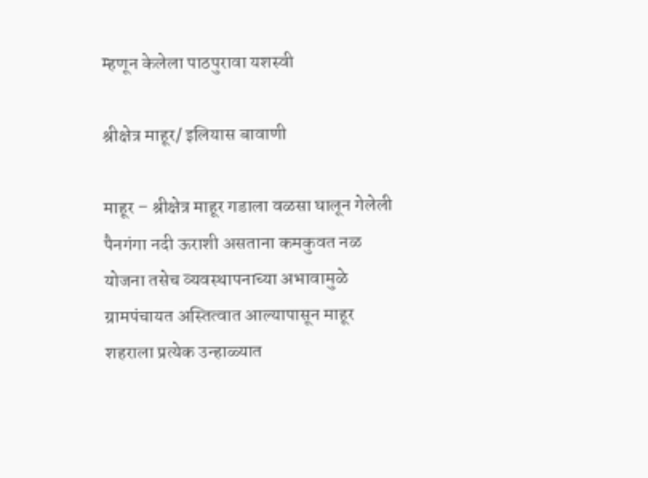म्हणून केलेला पाठपुरावा यशस्वी

श्रीक्षेत्र माहूर/ इलियास बावाणी

माहूर – श्रीक्षेत्र माहूर गडाला वळसा घालून गेलेली पैनगंगा नदी ऊराशी असताना कमकुवत नळ योजना तसेच व्यवस्थापनाच्या अभावामुळे ग्रामपंचायत अस्तित्वात आल्यापासून माहूर शहराला प्रत्येक उन्हाळ्यात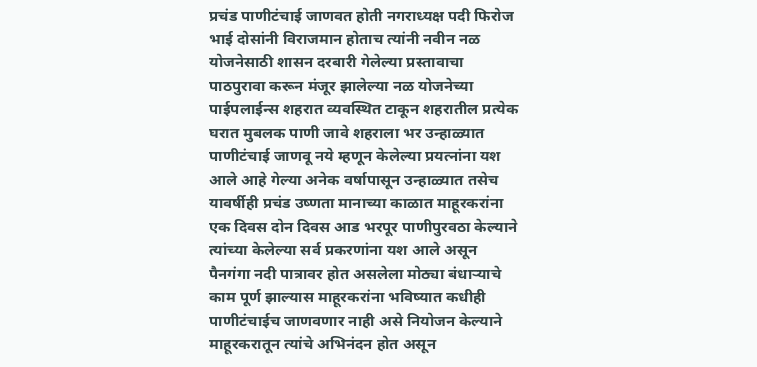प्रचंड पाणीटंचाई जाणवत होती नगराध्यक्ष पदी फिरोज भाई दोसांनी विराजमान होताच त्यांनी नवीन नळ योजनेसाठी शासन दरबारी गेलेल्या प्रस्तावाचा पाठपुरावा करून मंजूर झालेल्या नळ योजनेच्या पाईपलाईन्स शहरात व्यवस्थित टाकून शहरातील प्रत्येक घरात मुबलक पाणी जावे शहराला भर उन्हाळ्यात पाणीटंचाई जाणवू नये म्हणून केलेल्या प्रयत्नांना यश आले आहे गेल्या अनेक वर्षापासून उन्हाळ्यात तसेच यावर्षीही प्रचंड उष्णता मानाच्या काळात माहूरकरांना एक दिवस दोन दिवस आड भरपूर पाणीपुरवठा केल्याने त्यांच्या केलेल्या सर्व प्रकरणांना यश आले असून पैनगंगा नदी पात्रावर होत असलेला मोठ्या बंधाऱ्याचे काम पूर्ण झाल्यास माहूरकरांना भविष्यात कधीही पाणीटंचाईच जाणवणार नाही असे नियोजन केल्याने माहूरकरातून त्यांचे अभिनंदन होत असून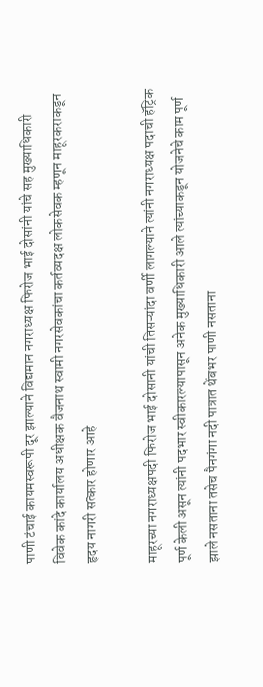पाणी टंचाई कायमस्वरूपी दूर झाल्याने विद्यमान नगराध्यक्ष फिरोज भाई दोसांनी यांचे सह मुख्याधिकारी विवेक कांदे कार्यालय अधीक्षक वैजनाथ स्वामी नगरसेवकांचा कर्तव्यदक्ष लोकसेवक म्हणून माहूरकराकडून हृदय नागरी सत्कार होणार आहे

माहूरच्या नगराध्यक्षपदी फिरोज भाई दोसानी यांची तिसऱ्यांदा वर्णी लागल्याने त्यांनी नगराध्यक्ष पदाची हॅट्रिक पूर्ण केली असून त्यांनी पदभार स्वीकारल्यापासून अनेक मुख्याधिकारी आले त्यांच्याकडून योजनेचे काम पूर्ण झाले नसताना तसेच पैनगंगा नदी पात्रात थेंबभर पाणी नसताना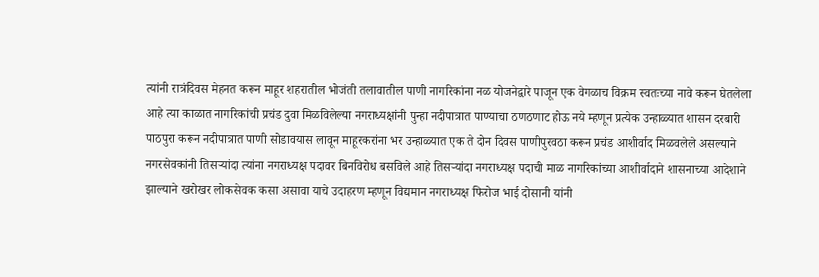त्यांनी रात्रंदिवस मेहनत करून माहूर शहरातील भोजंती तलावातील पाणी नागरिकांना नळ योजनेद्वारे पाजून एक वेगळाच विक्रम स्वतःच्या नावे करून घेतलेला आहे त्या काळात नागरिकांची प्रचंड दुवा मिळविलेल्या नगराध्यक्षांनी पुन्हा नदीपात्रात पाण्याचा ठणठणाट होऊ नये म्हणून प्रत्येक उन्हाळ्यात शासन दरबारी पाठपुरा करून नदीपात्रात पाणी सोडावयास लावून माहूरकरांना भर उन्हाळ्यात एक ते दोन दिवस पाणीपुरवठा करून प्रचंड आशीर्वाद मिळवलेले असल्याने नगरसेवकांनी तिसऱ्यांदा त्यांना नगराध्यक्ष पदावर बिनविरोध बसविले आहे तिसऱ्यांदा नगराध्यक्ष पदाची माळ नागरिकांच्या आशीर्वादाने शासनाच्या आदेशाने झाल्याने खरोखर लोकसेवक कसा असावा याचे उदाहरण म्हणून विद्यमान नगराध्यक्ष फिरोज भाई दोसानी यांनी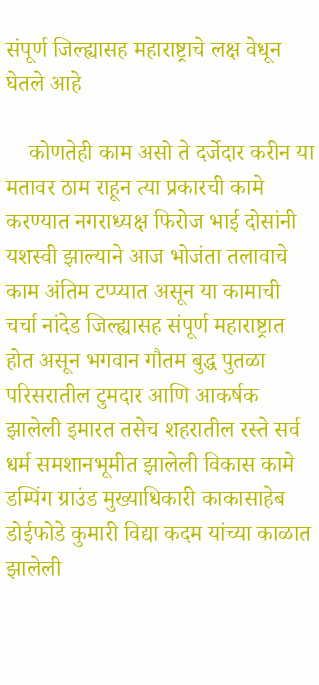संपूर्ण जिल्ह्यासह महाराष्ट्राचे लक्ष वेधून घेतले आहे

    कोणतेही काम असो ते दर्जेदार करीन या मतावर ठाम राहून त्या प्रकारची कामे करण्यात नगराध्यक्ष फिरोज भाई दोसांनी यशस्वी झाल्याने आज भोजंता तलावाचे काम अंतिम टप्प्यात असून या कामाची चर्चा नांदेड जिल्ह्यासह संपूर्ण महाराष्ट्रात होत असून भगवान गौतम बुद्ध पुतळा परिसरातील टुमदार आणि आकर्षक झालेली इमारत तसेच शहरातील रस्ते सर्व धर्म समशानभूमीत झालेली विकास कामे डम्पिंग ग्राउंड मुख्याधिकारी काकासाहेब डोईफोडे कुमारी विद्या कदम यांच्या काळात झालेली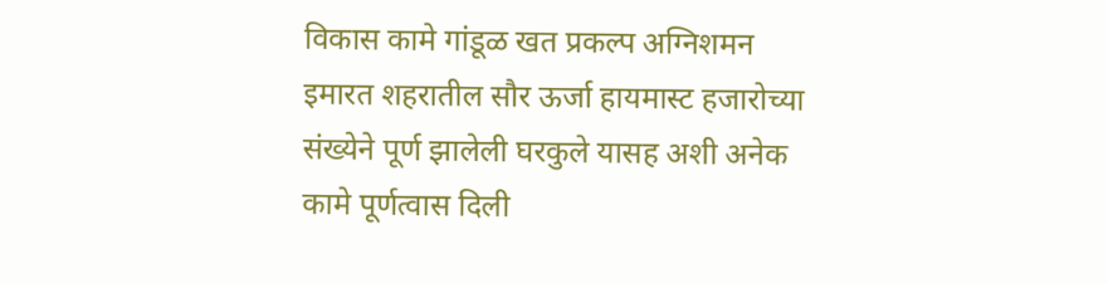विकास कामे गांडूळ खत प्रकल्प अग्निशमन इमारत शहरातील सौर ऊर्जा हायमास्ट हजारोच्या संख्येने पूर्ण झालेली घरकुले यासह अशी अनेक कामे पूर्णत्वास दिली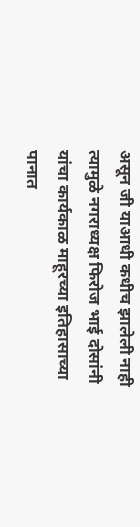असून जी याआधी कधीच झालेली नाही त्यामुळे नगराध्यक्ष फिरोज भाई दोसांनी यांचा कार्यकाळ माहूरच्या इतिहासाच्या पानात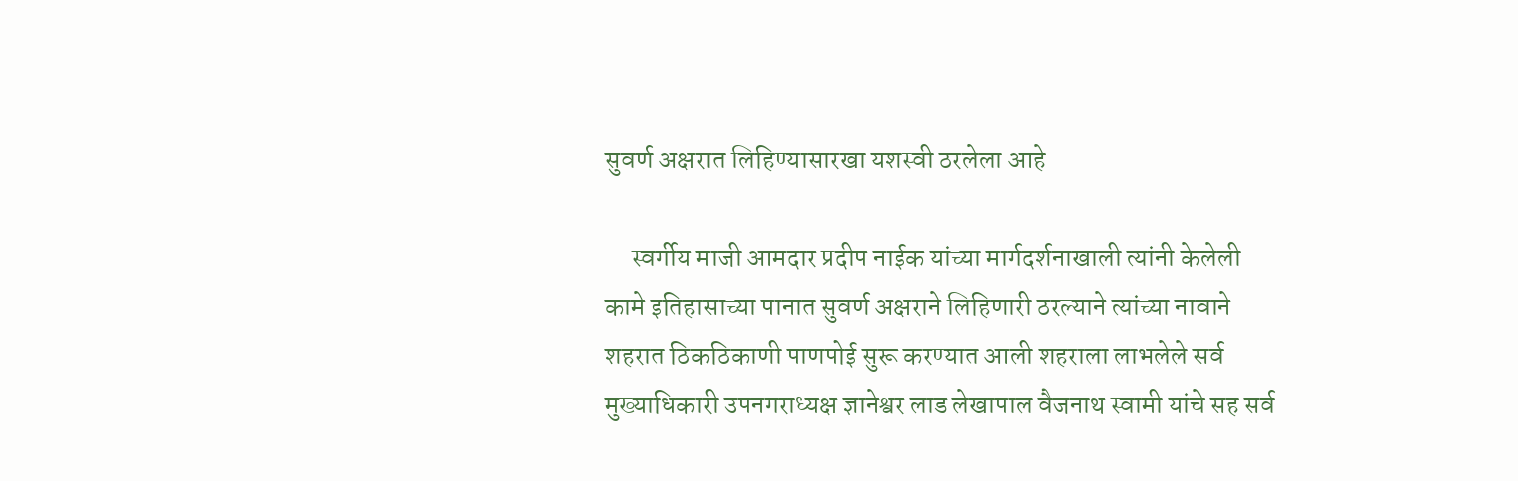सुवर्ण अक्षरात लिहिण्यासारखा यशस्वी ठरलेला आहे

     स्वर्गीय माजी आमदार प्रदीप नाईक यांच्या मार्गदर्शनाखाली त्यांनी केलेली कामे इतिहासाच्या पानात सुवर्ण अक्षराने लिहिणारी ठरल्याने त्यांच्या नावाने शहरात ठिकठिकाणी पाणपोई सुरू करण्यात आली शहराला लाभलेले सर्व मुख्याधिकारी उपनगराध्यक्ष ज्ञानेश्वर लाड लेखापाल वैजनाथ स्वामी यांचे सह सर्व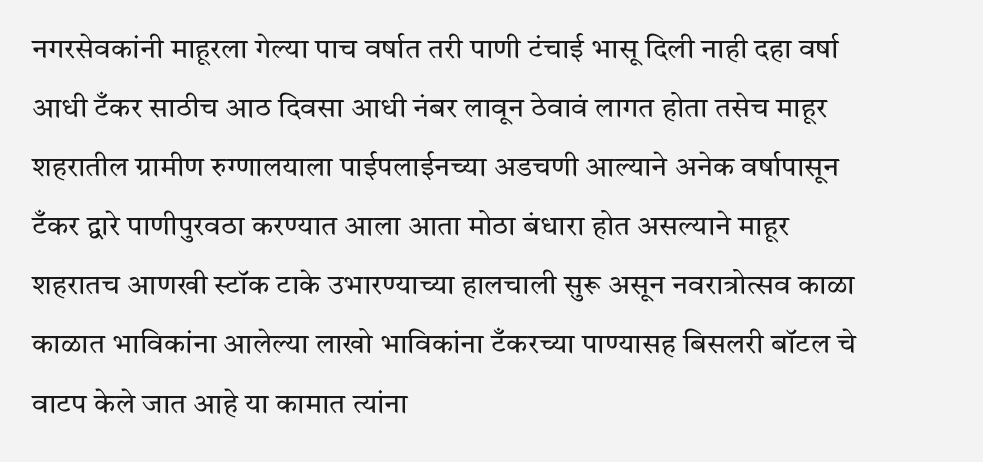नगरसेवकांनी माहूरला गेल्या पाच वर्षात तरी पाणी टंचाई भासू दिली नाही दहा वर्षा आधी टँकर साठीच आठ दिवसा आधी नंबर लावून ठेवावं लागत होता तसेच माहूर शहरातील ग्रामीण रुग्णालयाला पाईपलाईनच्या अडचणी आल्याने अनेक वर्षापासून टँकर द्वारे पाणीपुरवठा करण्यात आला आता मोठा बंधारा होत असल्याने माहूर शहरातच आणखी स्टॉक टाके उभारण्याच्या हालचाली सुरू असून नवरात्रोत्सव काळा काळात भाविकांना आलेल्या लाखो भाविकांना टँकरच्या पाण्यासह बिसलरी बॉटल चे वाटप केले जात आहे या कामात त्यांना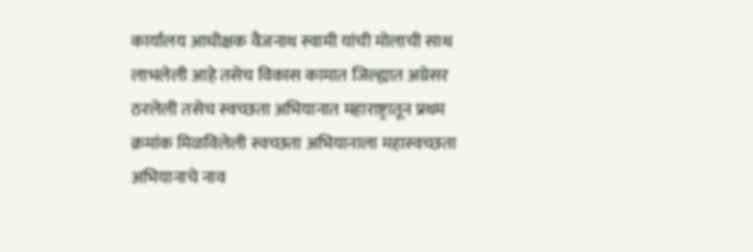कार्यालय आधीक्षक वैजनाथ स्वामी यांची मोलाची साथ लाभलेली आहे तसेच विकास कामात जिल्ह्यात अग्रेसर ठरलेली तसेच स्वच्छता अभियानात महाराष्ट्रातून प्रथम क्रमांक मिळविलेली स्वच्छता अभियानाला महास्वच्छता अभियानाचे नाव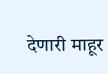देणारी माहूर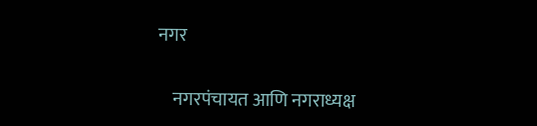नगर

    नगरपंचायत आणि नगराध्यक्ष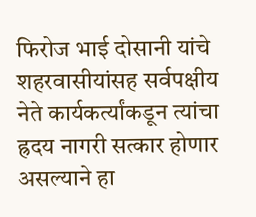फिरोज भाई दोसानी यांचे शहरवासीयांसह सर्वपक्षीय नेते कार्यकर्त्यांकडून त्यांचा ह्रदय नागरी सत्कार होणार असल्याने हा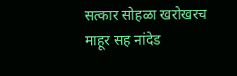सत्कार सोहळा खरोखरच माहूर सह नांदेड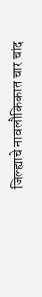जिल्ह्याचे नावलौकिकात चार चांद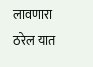लावणारा ठरेल यात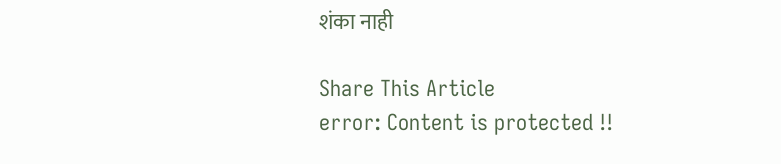शंका नाही

Share This Article
error: Content is protected !!